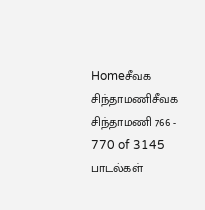Homeசீவக சிந்தாமணிசீவக சிந்தாமணி 766 - 770 of 3145 பாடல்கள்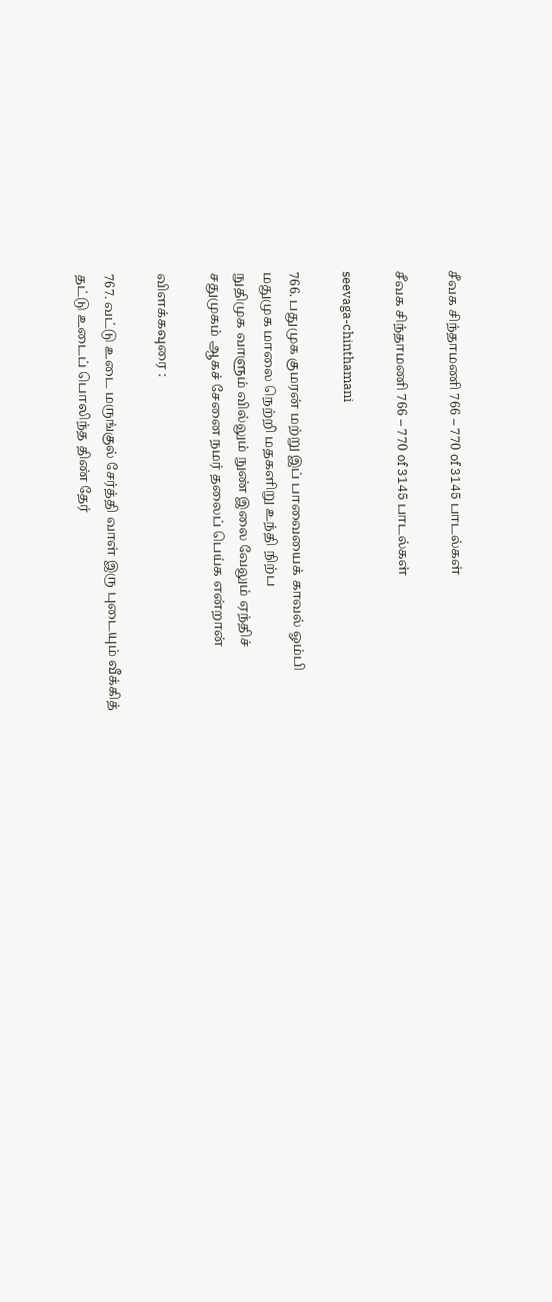சீவக சிந்தாமணி 766 – 770 of 3145 பாடல்கள்

சீவக சிந்தாமணி 766 – 770 of 3145 பாடல்கள்

seevaga-chinthamani

766. பதுமுக குமரன் மற்று இப் பாவையைக் காவல் ஓம்பி
மதுமுக மாலை நெற்றி மதகளிறு உந்தி நிற்ப
நுதிமுக வாளும் வில்லும் நுண் இலை வேலும் ஏந்திச்
சதுமுகம் ஆகச் சேனை நமர் தலைப் பெய்க என்றான்

விளக்கவுரை :

767. வட்டு உடை மருங்குல் சேர்த்தி வாள் இரு புடையும் வீக்கித்
தட்டு உடைப் பொலிந்த திண் தேர்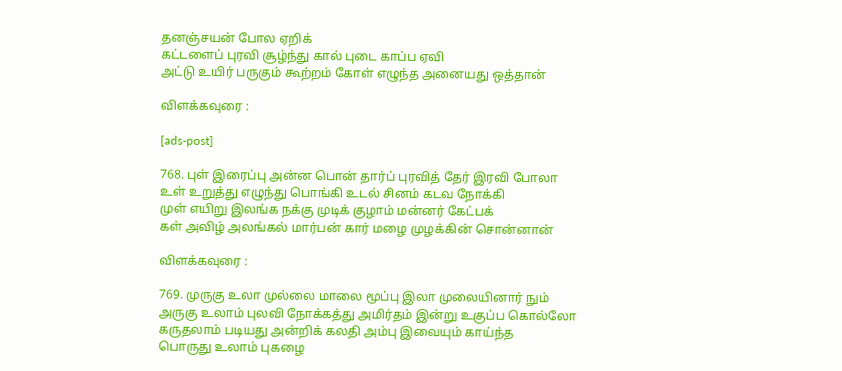தனஞ்சயன் போல ஏறிக்
கட்டளைப் புரவி சூழ்ந்து கால் புடை காப்ப ஏவி
அட்டு உயிர் பருகும் கூற்றம் கோள் எழுந்த அனையது ஒத்தான்

விளக்கவுரை :

[ads-post]

768. புள் இரைப்பு அன்ன பொன் தார்ப் புரவித் தேர் இரவி போலா
உள் உறுத்து எழுந்து பொங்கி உடல் சினம் கடவ நோக்கி
முள் எயிறு இலங்க நக்கு முடிக் குழாம் மன்னர் கேட்பக்
கள் அவிழ் அலங்கல் மார்பன் கார் மழை முழக்கின் சொன்னான்

விளக்கவுரை :

769. முருகு உலா முல்லை மாலை மூப்பு இலா முலையினார் நும்
அருகு உலாம் புலவி நோக்கத்து அமிர்தம் இன்று உகுப்ப கொல்லோ
கருதலாம் படியது அன்றிக் கலதி அம்பு இவையும் காய்ந்த
பொருது உலாம் புகழை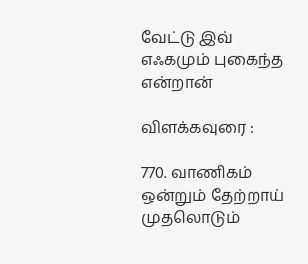வேட்டு இவ் எஃகமும் புகைந்த என்றான்

விளக்கவுரை :

770. வாணிகம் ஒன்றும் தேற்றாய் முதலொடும்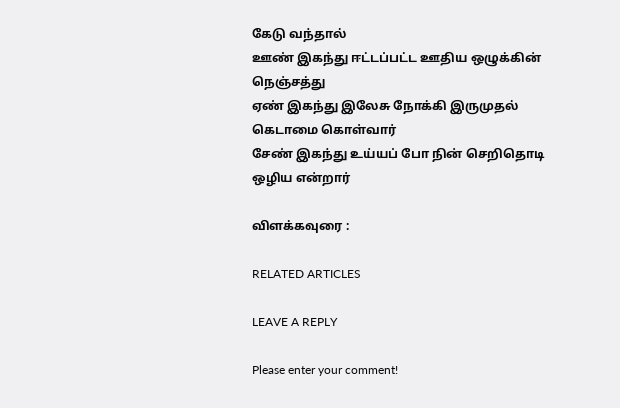கேடு வந்தால்
ஊண் இகந்து ஈட்டப்பட்ட ஊதிய ஒழுக்கின் நெஞ்சத்து
ஏண் இகந்து இலேசு நோக்கி இருமுதல் கெடாமை கொள்வார்
சேண் இகந்து உய்யப் போ நின் செறிதொடி ஒழிய என்றார்

விளக்கவுரை :

RELATED ARTICLES

LEAVE A REPLY

Please enter your comment!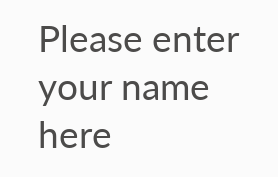Please enter your name here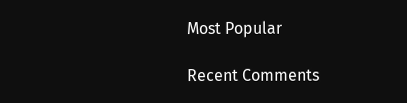Most Popular

Recent Comments